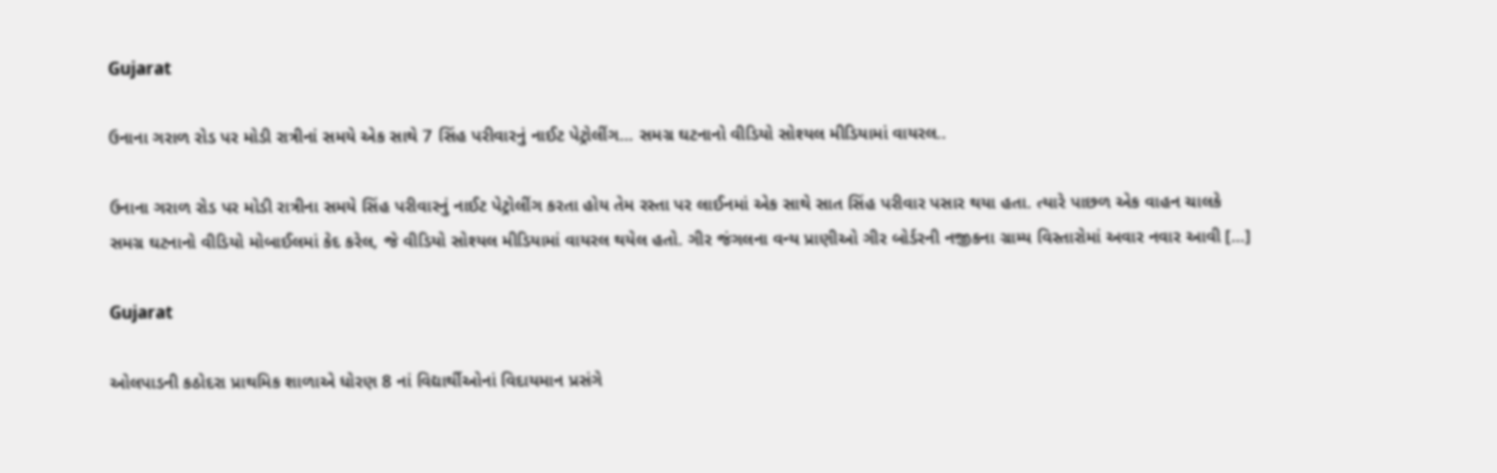Gujarat

ઉનાના ગરાળ રોડ પર મોડી રાત્રીનાં સમયે એક સાથે 7 સિંહ પરીવારનું નાઈટ પેટ્રોલીંગ… સમગ્ર ઘટનાનો વીડિયો સોશ્યલ મીડિયામાં વાયરલ..

ઉનાના ગરાળ રોડ પર મોડી રાત્રીના સમયે સિંહ પરીવારનું નાઈટ પેટ્રોલીંગ કરતા હોય તેમ રસ્તા પર લાઈનમાં એક સાથે સાત સિંહ પરીવાર પસાર થયા હતા. ત્યારે પાછળ એક વાહન ચાલકે સમગ્ર ઘટનાનો વીડિયો મોબાઈલમાં કેદ કરેલ, જે વીડિયો સોશ્યલ મીડિયામાં વાયરલ થયેલ હતો. ગીર જંગલના વન્ય પ્રાણીઓ ગીર બોર્ડરની નજીકના ગ્રામ્ય વિસ્તારોમાં અવાર નવાર આવી […]

Gujarat

ઓલપાડની કઠોદરા પ્રાથમિક શાળાએ ધોરણ 8 નાં વિદ્યાર્થીઓનાં વિદાયમાન પ્રસંગે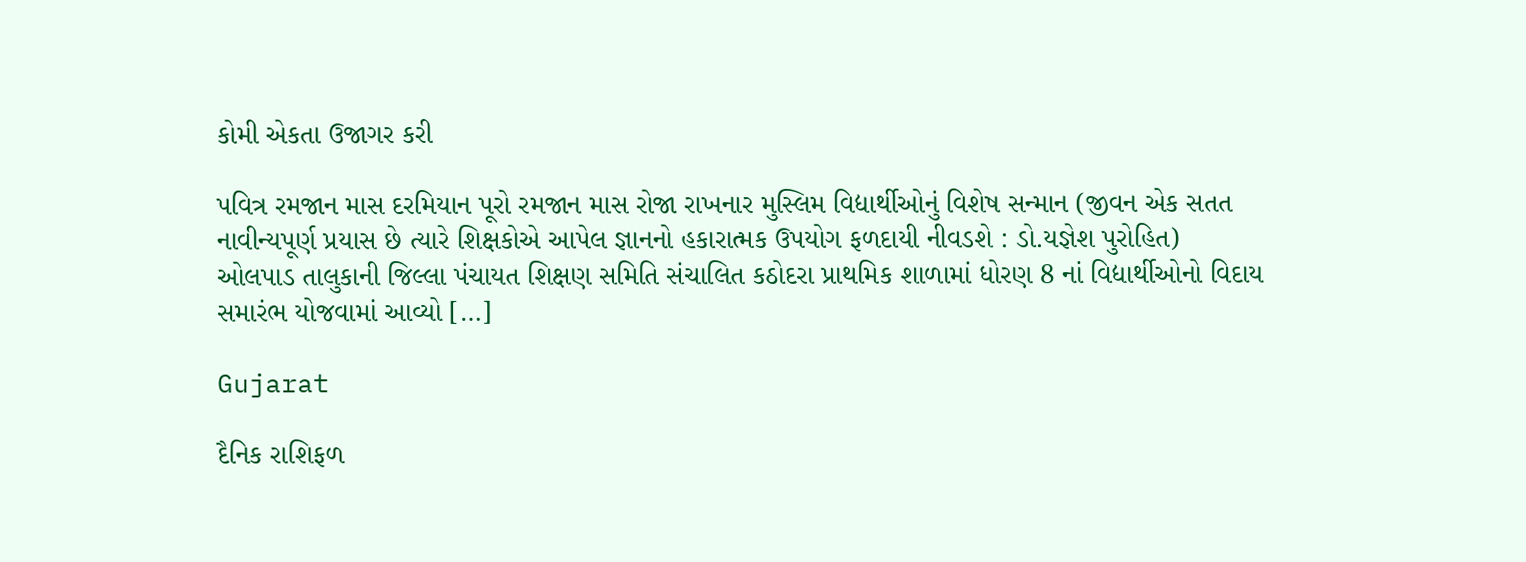કોમી એકતા ઉજાગર કરી

પવિત્ર રમજાન માસ દરમિયાન પૂરો રમજાન માસ રોજા રાખનાર મુસ્લિમ વિદ્યાર્થીઓનું વિશેષ સન્માન (જીવન એક સતત નાવીન્યપૂર્ણ પ્રયાસ છે ત્યારે શિક્ષકોએ આપેલ જ્ઞાનનો હકારાત્મક ઉપયોગ ફળદાયી નીવડશે : ડો.યજ્ઞેશ પુરોહિત)                ઓલપાડ તાલુકાની જિલ્લા પંચાયત શિક્ષણ સમિતિ સંચાલિત કઠોદરા પ્રાથમિક શાળામાં ધોરણ 8 નાં વિદ્યાર્થીઓનો વિદાય સમારંભ યોજવામાં આવ્યો […]

Gujarat

દૈનિક રાશિફળ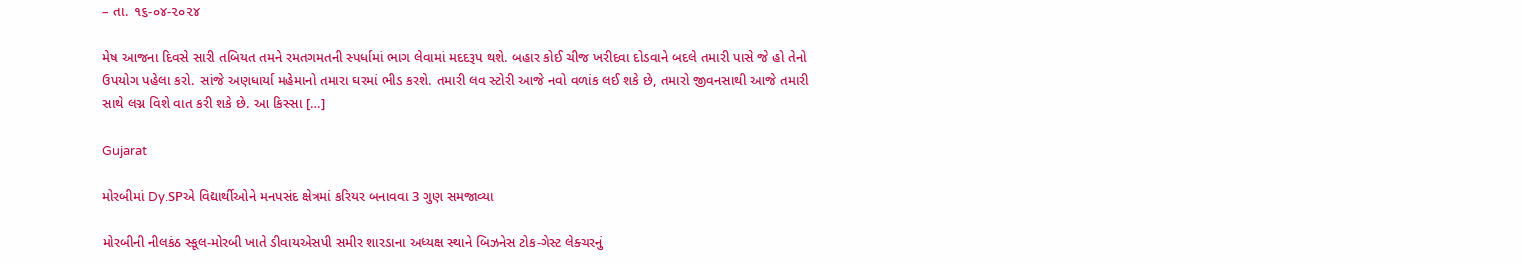– તા. ૧૬-૦૪-૨૦૨૪

મેષ આજના દિવસે સારી તબિયત તમને રમતગમતની સ્પર્ધામાં ભાગ લેવામાં મદદરૂપ થશે. બહાર કોઈ ચીજ ખરીદવા દોડવાને બદલે તમારી પાસે જે હો તેનો ઉપયોગ પહેલા કરો. સાંજે અણધાર્યા મહેમાનો તમારા ઘરમાં ભીડ કરશે. તમારી લવ સ્ટોરી આજે નવો વળાંક લઈ શકે છે, તમારો જીવનસાથી આજે તમારી સાથે લગ્ન વિશે વાત કરી શકે છે. આ કિસ્સા […]

Gujarat

મોરબીમાં Dy.SPએ વિદ્યાર્થીઓને મનપસંદ ક્ષેત્રમાં કરિયર બનાવવા 3 ગુણ સમજાવ્યા

મોરબીની નીલકંઠ સ્કૂલ-મોરબી ખાતે ડીવાયએસપી સમીર શારડાના અધ્યક્ષ સ્થાને બિઝનેસ ટોક-ગેસ્ટ લેક્ચરનું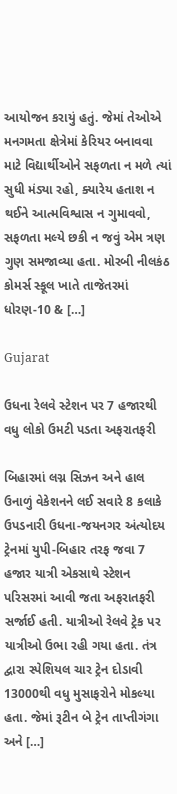આયોજન કરાયું હતું. જેમાં તેઓએ મનગમતા ક્ષેત્રેમાં કેરિયર બનાવવા માટે વિદ્યાર્થીઓને સફળતા ન મળે ત્યાં સુધી મંડ્યા રહો, ક્યારેય હતાશ ન થઈને આત્મવિશ્વાસ ન ગુમાવવો, સફળતા મલ્યે છકી ન જવું એમ ત્રણ ગુણ સમજાવ્યા હતા. મોરબી નીલકંઠ કોમર્સ સ્કૂલ ખાતે તાજેતરમાં ધોરણ-10 & […]

Gujarat

ઉધના રેલવે સ્ટેશન પર 7 હજારથી વધુ લોકો ઉમટી પડતા અફરાતફરી

બિહારમાં લગ્ન સિઝન અને હાલ ઉનાળું વેકેશનને લઈ સવારે 8 કલાકે ઉપડનારી ઉધના-જયનગર અંત્યોદય ટ્રેનમાં યુપી-બિહાર તરફ જવા 7 હજાર યાત્રી એકસાથે સ્ટેશન પરિસરમાં આવી જતા અફરાતફરી સર્જાઈ હતી. યાત્રીઓ રેલવે ટ્રેક પર યાત્રીઓ ઉભા રહી ગયા હતા. તંત્ર દ્વારા સ્પેશિયલ ચાર ટ્રેન દોડાવી 13000થી વધુ મુસાફરોને મોકલ્યા હતા. જેમાં રૂટીન બે ટ્રેન તાપ્તીગંગા અને […]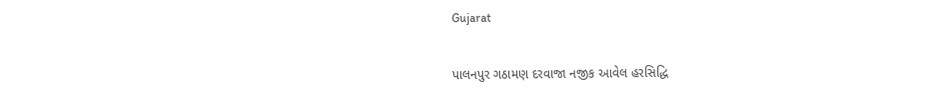Gujarat

પાલનપુર ગઠામણ દરવાજા નજીક આવેલ હરસિદ્ધિ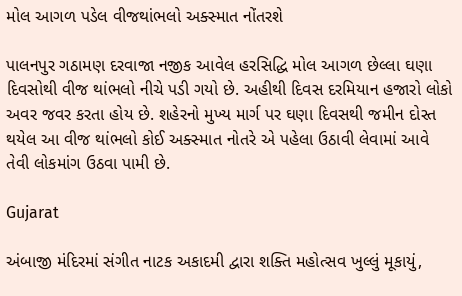મોલ આગળ પડેલ વીજથાંભલો અક્સ્માત નોંતરશે

પાલનપુર ગઠામણ દરવાજા નજીક આવેલ હરસિદ્ધિ મોલ આગળ છેલ્લા ઘણા દિવસોથી વીજ થાંભલો નીચે પડી ગયો છે. અહીથી દિવસ દરમિયાન હજારો લોકો અવર જવર કરતા હોય છે. શહેરનો મુખ્ય માર્ગ પર ઘણા દિવસથી જમીન દોસ્ત થયેલ આ વીજ થાંભલો કોઈ અક્સ્માત નોતરે એ પહેલા ઉઠાવી લેવામાં આવે તેવી લોકમાંગ ઉઠવા પામી છે.

Gujarat

અંબાજી મંદિરમાં સંગીત નાટક અકાદમી દ્વારા શક્તિ મહોત્સવ ખુલ્લું મૂકાયું,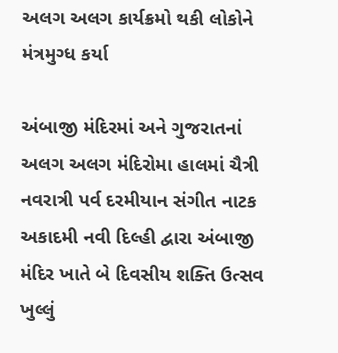અલગ અલગ કાર્યક્રમો થકી લોકોને મંત્રમુગ્ધ કર્યા

અંબાજી મંદિરમાં અને ગુજરાતનાં અલગ અલગ મંદિરોમા હાલમાં ચૈત્રી નવરાત્રી પર્વ દરમીયાન સંગીત નાટક અકાદમી નવી દિલ્હી દ્વારા અંબાજી મંદિર ખાતે બે દિવસીય શક્તિ ઉત્સવ ખુલ્લું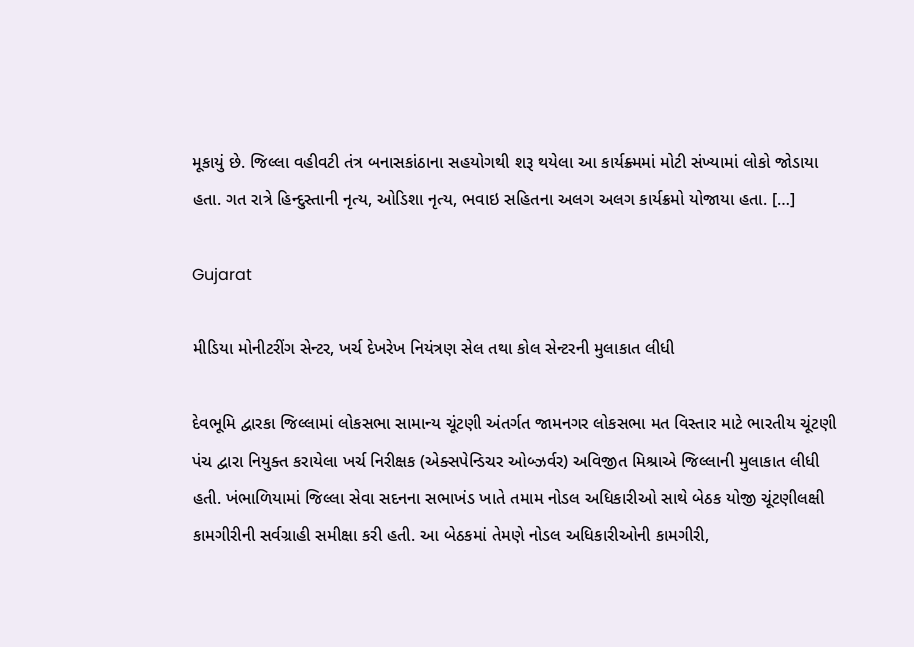મૂકાયું છે. જિલ્લા વહીવટી તંત્ર બનાસકાંઠાના સહયોગથી શરૂ થયેલા આ કાર્યક્ર્મમાં મોટી સંખ્યામાં લોકો જોડાયા હતા. ગત રાત્રે હિન્દુસ્તાની નૃત્ય, ઓડિશા નૃત્ય, ભવાઇ સહિતના અલગ અલગ કાર્યક્રમો યોજાયા હતા. […]

Gujarat

મીડિયા મોનીટરીંગ સેન્ટર, ખર્ચ દેખરેખ નિયંત્રણ સેલ તથા કોલ સેન્ટરની મુલાકાત લીધી

દેવભૂમિ દ્વારકા જિલ્લામાં લોકસભા સામાન્ય ચૂંટણી અંતર્ગત જામનગર લોકસભા મત વિસ્તાર માટે ભારતીય ચૂંટણી પંચ દ્વારા નિયુક્ત કરાયેલા ખર્ચ નિરીક્ષક (એક્સપેન્ડિચર ઓબ્ઝર્વર) અવિજીત મિશ્રાએ જિલ્લાની મુલાકાત લીધી હતી. ખંભાળિયામાં જિલ્લા સેવા સદનના સભાખંડ ખાતે તમામ નોડલ અધિકારીઓ સાથે બેઠક યોજી ચૂંટણીલક્ષી કામગીરીની સર્વગ્રાહી સમીક્ષા કરી હતી. આ બેઠકમાં તેમણે નોડલ અધિકારીઓની કામગીરી,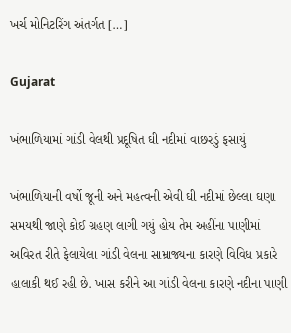ખર્ચ મોનિટરિંગ અંતર્ગત […]

Gujarat

ખંભાળિયામાં ગાંડી વેલથી પ્રદૂષિત ઘી નદીમાં વાછરડું ફસાયું

ખંભાળિયાની વર્ષો જૂની અને મહત્વની એવી ઘી નદીમાં છેલ્લા ઘણા સમયથી જાણે કોઈ ગ્રહણ લાગી ગયું હોય તેમ અહીંના પાણીમાં અવિરત રીતે ફેલાયેલા ગાંડી વેલના સામ્રાજ્યના કારણે વિવિધ પ્રકારે હાલાકી થઈ રહી છે. ખાસ કરીને આ ગાંડી વેલના કારણે નદીના પાણી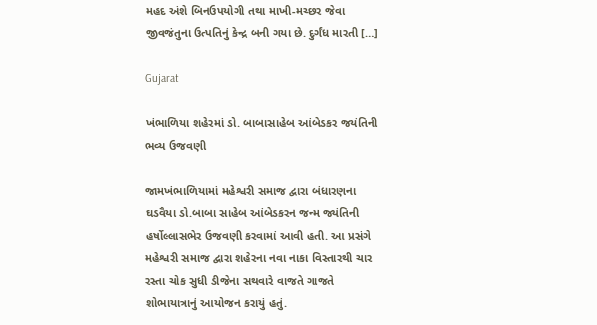મહદ અંશે બિનઉપયોગી તથા માખી-મચ્છર જેવા જીવજંતુના ઉત્પતિનું કેન્દ્ર બની ગયા છે. દુર્ગંધ મારતી […]

Gujarat

ખંભાળિયા શહેરમાં ડો. બાબાસાહેબ આંબેડકર જયંતિની ભવ્ય ઉજવણી

જામખંભાળિયામાં મહેશ્વરી સમાજ દ્વારા બંધારણના ઘડવૈયા ડો.બાબા સાહેબ આંબેડકરન જન્મ જ્યંતિની હર્ષોલ્લાસભેર ઉજવણી કરવામાં આવી હતી. આ પ્રસંગે મહેશ્વરી સમાજ દ્વારા શહેરના નવા નાકા વિસ્તારથી ચાર રસ્તા ચોક સુધી ડીજેના સથવારે વાજતે ગાજતે શોભાયાત્રાનું આયોજન કરાયું હતું.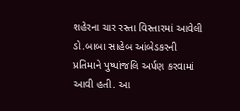શહેરના ચાર રસ્તા વિસ્તારમાં આવેલી ડો.બાબા સાહેબ આંબેડકરની પ્રતિમાને પુષ્પાંજલિ અર્પણ કરવામાં આવી હતી. આ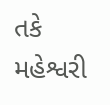તકે મહેશ્વરી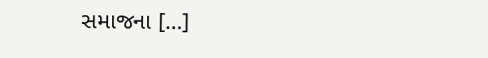સમાજના […]